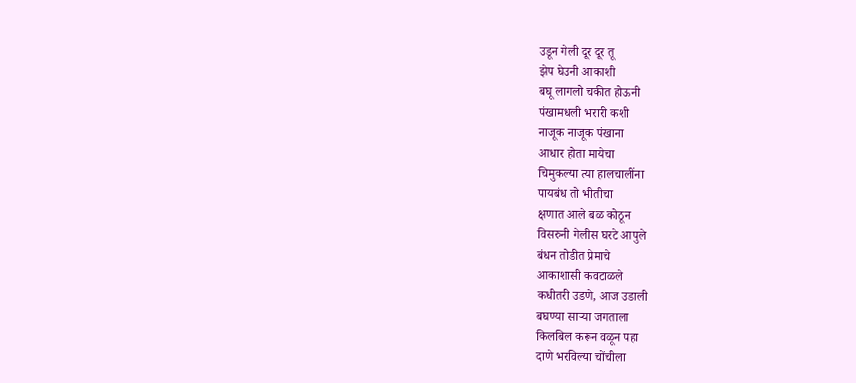उडून गेली दूर दूर तू
झेप घेउनी आकाशी
बघू लागलो चकीत होऊनी
पंखामधली भरारी कशी
नाजूक नाजूक पंखाना
आधार होता मायेचा
चिमुकल्या त्या हालचालींना
पायबंध तो भीतीचा
क्षणात आले बळ कोठून
विसरुनी गेलीस घरटे आपुले
बंधन तोडीत प्रेमाचे
आकाशासी कवटाळले
कधीतरी उडणे, आज उडाली
बघण्या साऱ्या जगताला
किलबिल करून वळून पहा
दाणे भरविल्या चोंचीला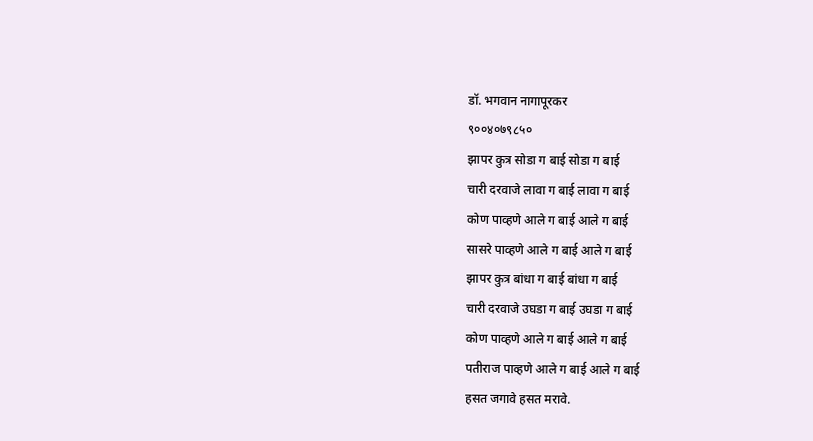डॉ. भगवान नागापूरकर
९००४०७९८५०
झापर कुत्र सोडा ग बाई सोडा ग बाई
चारी दरवाजे लावा ग बाई लावा ग बाई
कोण पाव्हणे आले ग बाई आले ग बाई
सासरे पाव्हणे आले ग बाई आले ग बाई
झापर कुत्र बांधा ग बाई बांधा ग बाई
चारी दरवाजे उघडा ग बाई उघडा ग बाई
कोण पाव्हणे आले ग बाई आले ग बाई
पतीराज पाव्हणे आले ग बाई आले ग बाई
हसत जगावे हसत मरावे.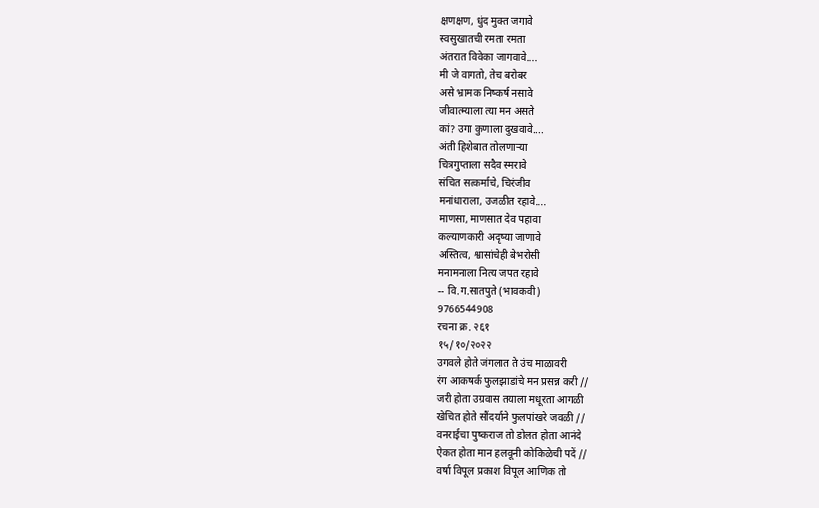क्षणक्षण, धुंद मुक्त जगावे
स्वसुखातची रमता रमता
अंतरात विवेका जागवावे....
मी जे वागतो, तेच बरोबर
असे भ्रामक निष्कर्ष नसावे
जीवात्म्याला त्या मन असते
कां? उगा कुणाला दुखवावे....
अंती हिशेबात तोलणाऱ्या
चित्रगुप्ताला सदैव स्मरावे
संचित सत्कर्माचे, चिरंजीव
मनांधाराला, उजळीत रहावे....
माणसा, माणसात देव पहावा
कल्याणकारी अदृष्या जाणावे
अस्तित्व, श्वासांचेही बेभरोसी
मनामनाला नित्य जपत रहावे
-- वि.ग.सातपुते (भावकवी)
9766544908
रचना क्र. २६१
१५/१०/२०२२
उगवले होते जंगलात ते उंच माळावरी
रंग आकषर्क फुलझाडांचे मन प्रसन्न करी //
जरी होता उग्रवास तयाला मधूरता आगळी
खेचित होते सौंदर्याने फुलपांखरे जवळी //
वनराईचा पुष्कराज तो डोलत होता आनंदे
ऐकत होता मान हलवूनी कोकिळेची पदें //
वर्षा विपूल प्रकाश विपूल आणिक तो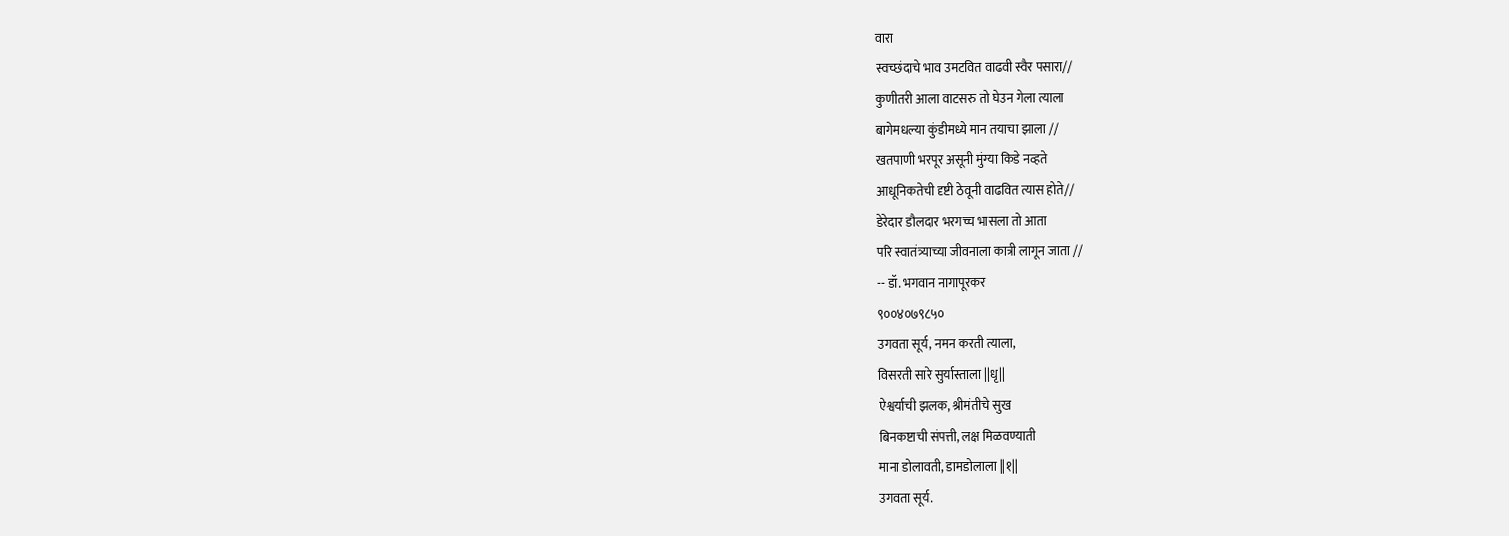वारा
स्वच्छंदाचे भाव उमटवित वाढवी स्वैर पसारा//
कुणीतरी आला वाटसरु तो घेउन गेला त्याला
बागेमधल्या कुंडीमध्ये मान तयाचा झाला //
खतपाणी भरपूर असूनी मुंग्या किडे नव्हते
आधूनिकतेची दृष्टी ठेवूनी वाढवित त्यास होते//
डेरेदार डौलदार भरगच्च भासला तो आता
परि स्वातंत्र्याच्या जीवनाला कात्री लागून जाता //
-- डॉ. भगवान नागापूरकर
९००४०७९८५०
उगवता सूर्य, नमन करती त्याला,
विसरती सारे सुर्यास्ताला ||धृ||
ऐश्वर्याची झलक, श्रीमंतीचे सुख
बिनकष्टाची संपत्ती, लक्ष मिळवण्याती
माना डोलावती, डामडोलाला ||१||
उगवता सूर्य.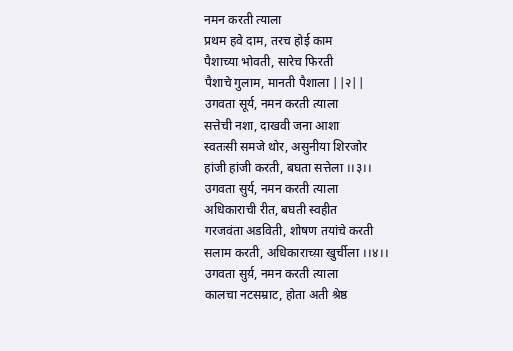नमन करती त्याला
प्रथम हवे दाम, तरच होई काम
पैशाच्या भोवती, सारेच फिरती
पैशाचे गुलाम, मानती पैशाला ||२||
उगवता सूर्य, नमन करती त्याला
सत्तेची नशा, दाखवी जना आशा
स्वतःसी समजे थोर, असुनीया शिरजोर
हांजी हांजी करती, बघता सत्तेला ।।३।।
उगवता सुर्य, नमन करती त्याला
अधिकाराची रीत, बघती स्वहीत
गरजवंता अडविती, शोषण तयांचे करती
सलाम करती, अधिकाराच्य़ा खुर्चीला ।।४।।
उगवता सुर्य़, नमन करती त्याला
कालचा नटसम्राट, होता अती श्रेष्ठ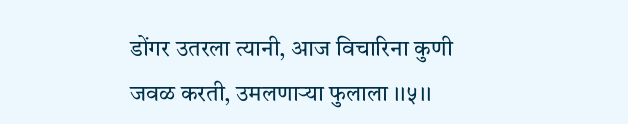डोंगर उतरला त्यानी, आज विचारिना कुणी
जवळ करती, उमलणाऱ्या फुलाला ।।५।।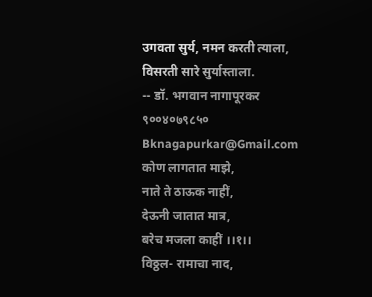उगवता सुर्य, नमन करती त्याला, विसरती सारे सुर्यास्ताला.
-- डॉ. भगवान नागापूरकर
९००४०७९८५०
Bknagapurkar@Gmail.com
कोण लागतात माझे,
नाते ते ठाऊक नाहीं,
देऊनी जातात मात्र,
बरेच मजला काहीं ।।१।।
विठ्ठल- रामाचा नाद,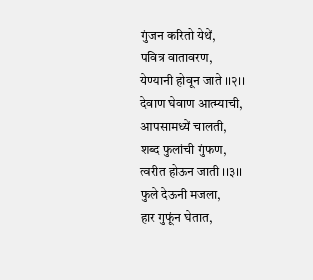गुंजन करितो येथें,
पवित्र वातावरण,
येण्यानी होवून जाते ।।२।।
देवाण घेवाण आत्म्याची,
आपसामध्यें चालती,
शब्द फुलांची गुंफण,
त्वरीत होऊन जाती ।।३।।
फुले देऊनी मजला,
हार गुफूंन घेतात,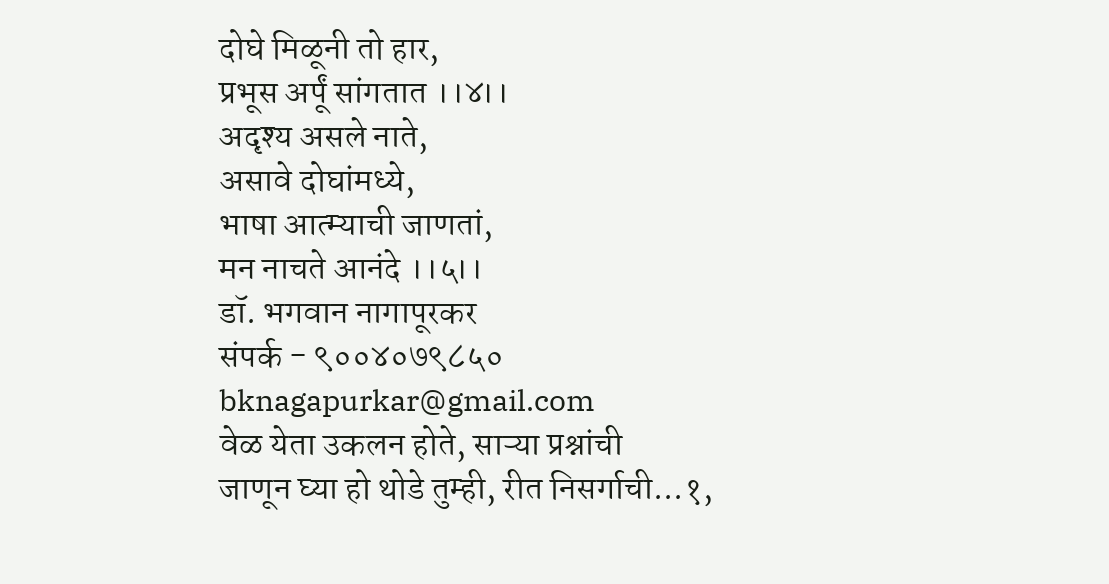दोघे मिळूनी तो हार,
प्रभूस अर्पूं सांगतात ।।४।।
अदृश्य असले नाते,
असावे दोघांमध्ये,
भाषा आत्म्याची जाणतां,
मन नाचते आनंदे ।।५।।
डॉ. भगवान नागापूरकर
संपर्क - ९००४०७९८५०
bknagapurkar@gmail.com
वेळ येता उकलन होते, साऱ्या प्रश्नांची
जाणून घ्या हो थोडे तुम्ही, रीत निसर्गाची...१,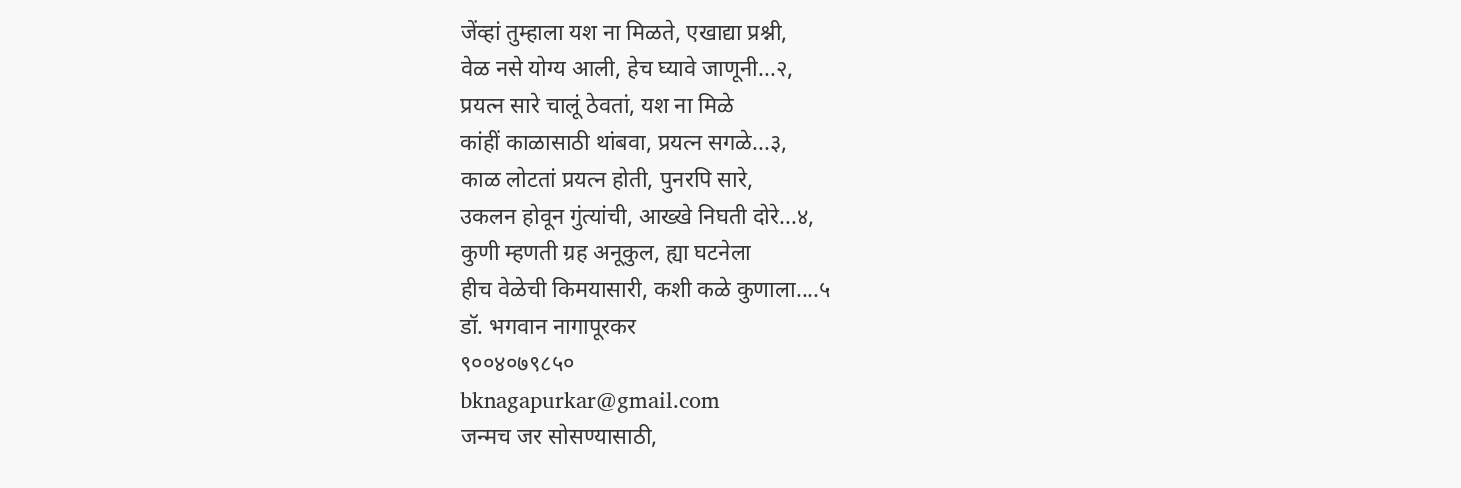जेंव्हां तुम्हाला यश ना मिळते, एखाद्या प्रश्नी,
वेळ नसे योग्य आली, हेच घ्यावे जाणूनी...२,
प्रयत्न सारे चालूं ठेवतां, यश ना मिळे
कांहीं काळासाठी थांबवा, प्रयत्न सगळे...३,
काळ लोटतां प्रयत्न होती, पुनरपि सारे,
उकलन होवून गुंत्यांची, आख्खे निघती दोरे...४,
कुणी म्हणती ग्रह अनूकुल, ह्या घटनेला
हीच वेळेची किमयासारी, कशी कळे कुणाला....५
डॉ. भगवान नागापूरकर
९००४०७९८५०
bknagapurkar@gmail.com
जन्मच जर सोसण्यासाठी,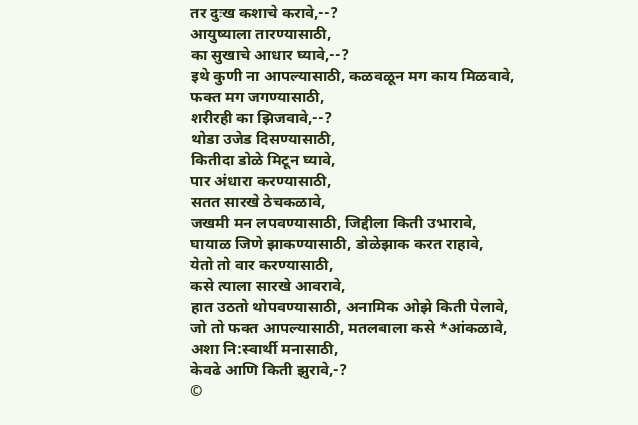तर दुःख कशाचे करावे,--?
आयुष्याला तारण्यासाठी,
का सुखाचे आधार घ्यावे,--?
इथे कुणी ना आपल्यासाठी, कळवळून मग काय मिळवावे,
फक्त मग जगण्यासाठी,
शरीरही का झिजवावे,--?
थोडा उजेड दिसण्यासाठी,
कितीदा डोळे मिटून घ्यावे,
पार अंधारा करण्यासाठी,
सतत सारखे ठेचकळावे,
जखमी मन लपवण्यासाठी, जिद्दीला किती उभारावे,
घायाळ जिणे झाकण्यासाठी, डोळेझाक करत राहावे,
येतो तो वार करण्यासाठी,
कसे त्याला सारखे आवरावे,
हात उठतो थोपवण्यासाठी, अनामिक ओझे किती पेलावे,
जो तो फक्त आपल्यासाठी, मतलबाला कसे *आंकळावे,
अशा नि:स्वार्थी मनासाठी,
केवढे आणि किती झुरावे,-?
©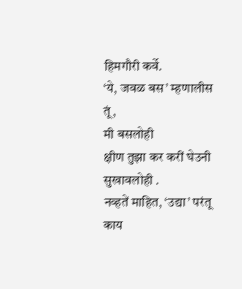हिमगौरी कर्वे.
‘ये, जवळ बस’ म्हणालीस तूं,
मी बसलोही
क्षीण तुझा कर करीं घेउनी
सुखावलोही .
नव्हतें माहित, ‘उद्या’ परंतू
काय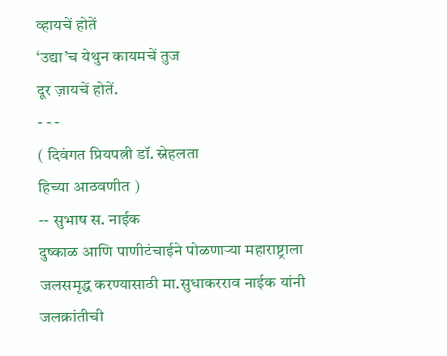व्हायचें होतें
‘उद्या’च येथुन कायमचें तुज
दूर ज़ायचें होतें.
- - -
( दिवंगत प्रियपत्नी डॉ. स्नेहलता
हिच्या आठवणीत )
-- सुभाष स. नाईक
दुष्काळ आणि पाणीटंचाईने पोळणाऱ्या महाराष्ट्राला जलसमृद्ध करण्यासाठी मा.सुधाकरराव नाईक यांनी जलक्रांतीची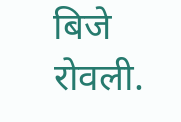बिजे रोवली.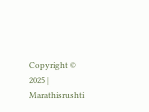Copyright © 2025 | Marathisrushti